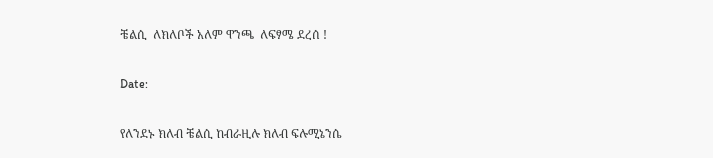ቼልሲ  ለክለቦች አለም ዋንጫ  ለፍፃሜ ደረሰ !

Date:

የለንደኑ ክለብ ቼልሲ ከብራዚሉ ክለብ ፍሉሚኔንሴ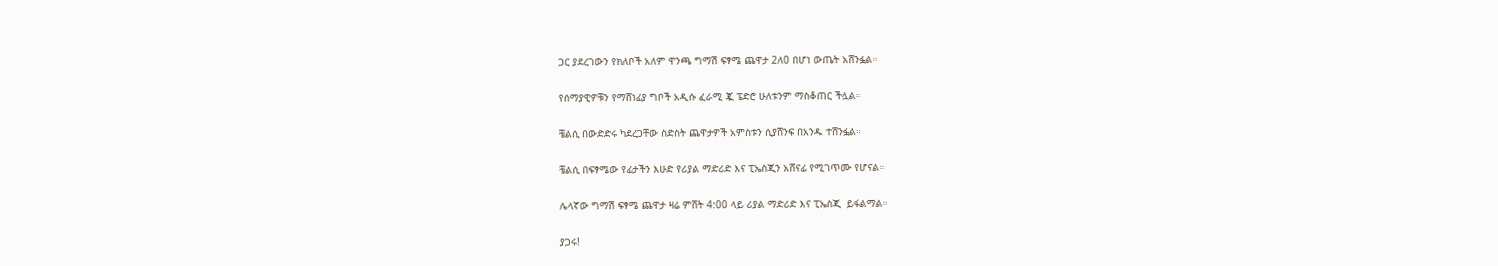ጋር ያደረገውን የክለቦች አለም ዋንጫ ግማሽ ፍፃሜ ጨዋታ 2ለ0 በሆነ ውጤት አሸንፏል።

የሰማያዊዎቹን የማሸነፊያ ግቦች አዲሱ ፈራሚ ጇ ፔድሮ ሁለቱንም ማስቆጠር ችሏል።

ቼልሲ በውድድሩ ካደረጋቸው ስድስት ጨዋታዎች አምስቱን ሲያሸንፍ በአንዱ ተሸንፏል።

ቼልሲ በፍፃሜው የፊታችን እሁድ የሪያል ማድሪድ እና ፒኤስጂን አሸናፊ የሚገጥሙ የሆናል።

ሌላኛው ግማሽ ፍፃሜ ጨዋታ ዛሬ ምሸት 4:00 ላይ ሪያል ማድሪድ እና ፒኤስጂ  ይፋልማል።

ያጋሩ!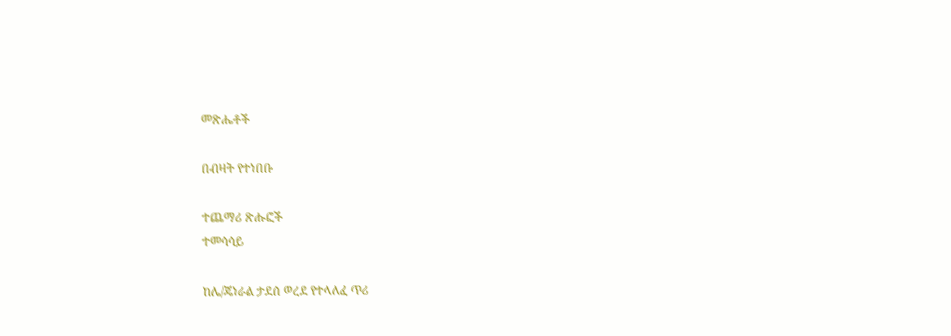መጽሔቶች

በብዛት የተነበቡ

ተጨማሪ ጽሑፎች
ተመሳሳይ

ከሌ/ጄነራል ታደሰ ወረደ የተላለፈ ጥሪ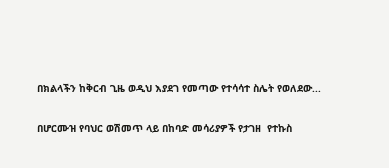በክልላችን ከቅርብ ጊዜ ወዲህ እያደገ የመጣው የተሳሳተ ስሌት የወለደው...

በሆርሙዝ የባህር ወሽመጥ ላይ በከባድ መሳሪያዎች የታገዘ  የተኩስ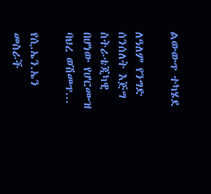ልውውጥ ተካሄደ

ለዓለም የንግድ ሰንሰለት እጅግ ስትራቴጂካዊ በሆነው የሆርሙዝ ባህረ ወሽመጥ...

የሲ.ኤን.ኤን መስራች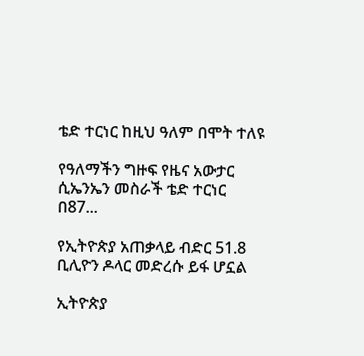ቴድ ተርነር ከዚህ ዓለም በሞት ተለዩ

የዓለማችን ግዙፍ የዜና አውታር ሲኤንኤን መስራች ቴድ ተርነር በ87...

የኢትዮጵያ አጠቃላይ ብድር 51.8 ቢሊዮን ዶላር መድረሱ ይፋ ሆኗል

ኢትዮጵያ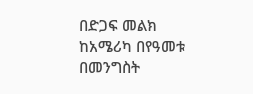በድጋፍ መልክ ከአሜሪካ በየዓመቱ  በመንግስት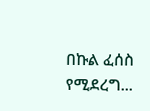በኩል ፈሰስ የሚደረግ...